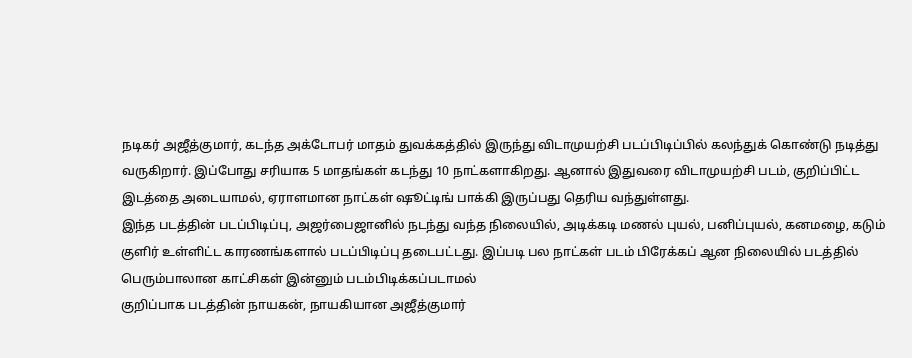நடிகர் அஜீத்குமார், கடந்த அக்டோபர் மாதம் துவக்கத்தில் இருந்து விடாமுயற்சி படப்பிடிப்பில் கலந்துக் கொண்டு நடித்து வருகிறார். இப்போது சரியாக 5 மாதங்கள் கடந்து 10 நாட்களாகிறது. ஆனால் இதுவரை விடாமுயற்சி படம், குறிப்பிட்ட இடத்தை அடையாமல், ஏராளமான நாட்கள் ஷூட்டிங் பாக்கி இருப்பது தெரிய வந்துள்ளது.
இந்த படத்தின் படப்பிடிப்பு, அஜர்பைஜானில் நடந்து வந்த நிலையில், அடிக்கடி மணல் புயல், பனிப்புயல், கனமழை, கடும் குளிர் உள்ளிட்ட காரணங்களால் படப்பிடிப்பு தடைபட்டது. இப்படி பல நாட்கள் படம் பிரேக்கப் ஆன நிலையில் படத்தில் பெரும்பாலான காட்சிகள் இன்னும் படம்பிடிக்கப்படாமல்
குறிப்பாக படத்தின் நாயகன், நாயகியான அஜீத்குமார்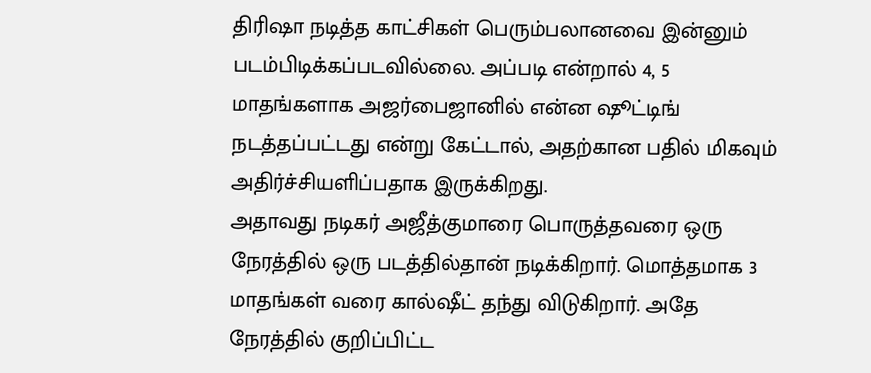திரிஷா நடித்த காட்சிகள் பெரும்பலானவை இன்னும் படம்பிடிக்கப்படவில்லை. அப்படி என்றால் 4, 5 மாதங்களாக அஜர்பைஜானில் என்ன ஷூட்டிங் நடத்தப்பட்டது என்று கேட்டால், அதற்கான பதில் மிகவும் அதிர்ச்சியளிப்பதாக இருக்கிறது.
அதாவது நடிகர் அஜீத்குமாரை பொருத்தவரை ஒரு நேரத்தில் ஒரு படத்தில்தான் நடிக்கிறார். மொத்தமாக 3 மாதங்கள் வரை கால்ஷீட் தந்து விடுகிறார். அதே நேரத்தில் குறிப்பிட்ட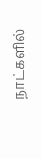நாட்களில்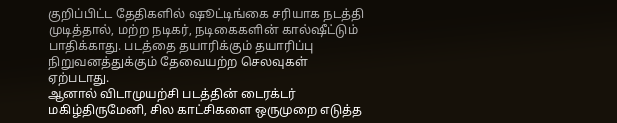குறிப்பிட்ட தேதிகளில் ஷூட்டிங்கை சரியாக நடத்தி முடித்தால், மற்ற நடிகர், நடிகைகளின் கால்ஷீட்டும் பாதிக்காது. படத்தை தயாரிக்கும் தயாரிப்பு நிறுவனத்துக்கும் தேவையற்ற செலவுகள் ஏற்படாது.
ஆனால் விடாமுயற்சி படத்தின் டைரக்டர் மகிழ்திருமேனி, சில காட்சிகளை ஒருமுறை எடுத்த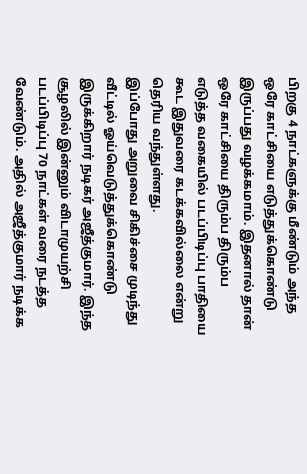பிறகு 4 நாட்களுக்கு மீண்டும் அந்த ஒரே காட்சியை எடுத்துக்கொண்டு இருப்பது வழக்கமாம். இதனால் தான் ஒரே காட்சியை திரும்ப திரும்ப எடுத்த வகையில் படப்பிடிப்பு பாதியை கூட இதுவரை கடக்கவில்லை என்று தெரிய வந்துள்ளது.
இப்போது அறுவை சிகிச்சை முடிந்து வீட்டில் ஓய்வெடுத்துக்கொண்டு இருக்கிறார் நடிகர் அஜீத்குமார். இந்த சூழலில் இன்னும் விடாமுயற்சி படப்பிடிப்பு 70 நாட்கள் வரை நடத்த வேண்டும். அதில் அஜீத்குமார் நடிக்க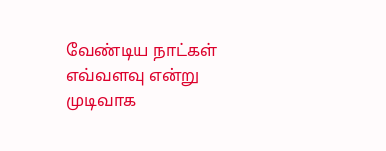வேண்டிய நாட்கள் எவ்வளவு என்று முடிவாக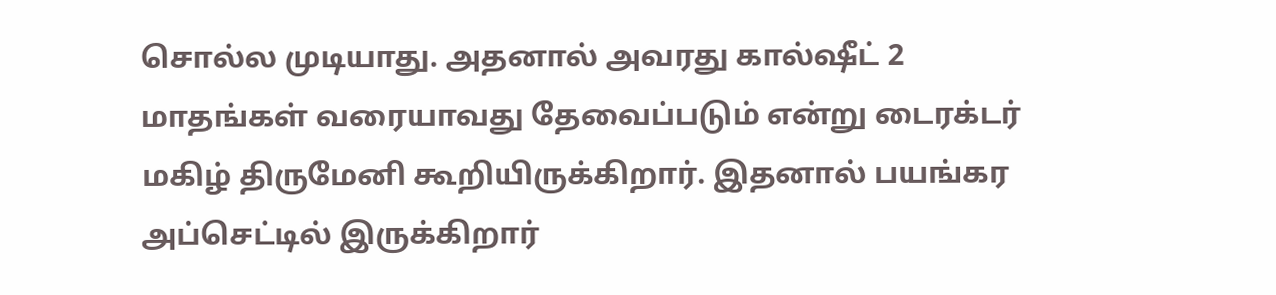சொல்ல முடியாது. அதனால் அவரது கால்ஷீட் 2 மாதங்கள் வரையாவது தேவைப்படும் என்று டைரக்டர் மகிழ் திருமேனி கூறியிருக்கிறார். இதனால் பயங்கர அப்செட்டில் இருக்கிறார்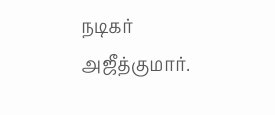நடிகர் அஜீத்குமார்.